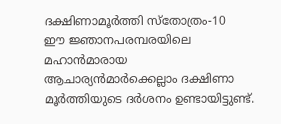ദക്ഷിണാമൂർത്തി സ്തോത്രം-10
ഈ ജ്ഞാനപരമ്പരയിലെ മഹാൻമാരായ ആചാര്യൻമാർക്കെല്ലാം ദക്ഷിണാ മൂർത്തിയുടെ ദർശനം ഉണ്ടായിട്ടുണ്ട്.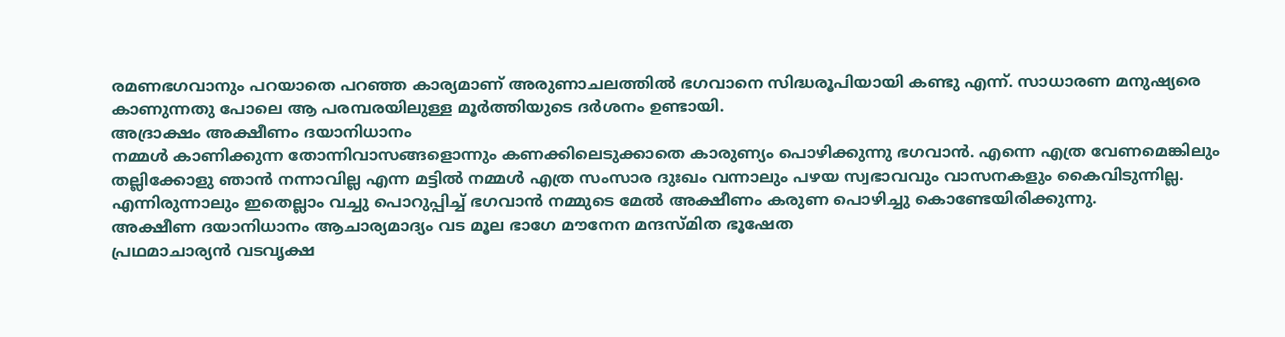രമണഭഗവാനും പറയാതെ പറഞ്ഞ കാര്യമാണ് അരുണാചലത്തിൽ ഭഗവാനെ സിദ്ധരൂപിയായി കണ്ടു എന്ന്. സാധാരണ മനുഷ്യരെ കാണുന്നതു പോലെ ആ പരമ്പരയിലുള്ള മൂർത്തിയുടെ ദർശനം ഉണ്ടായി.
അദ്രാക്ഷം അക്ഷീണം ദയാനിധാനം
നമ്മൾ കാണിക്കുന്ന തോന്നിവാസങ്ങളൊന്നും കണക്കിലെടുക്കാതെ കാരുണ്യം പൊഴിക്കുന്നു ഭഗവാൻ. എന്നെ എത്ര വേണമെങ്കിലും തല്ലിക്കോളു ഞാൻ നന്നാവില്ല എന്ന മട്ടിൽ നമ്മൾ എത്ര സംസാര ദുഃഖം വന്നാലും പഴയ സ്വഭാവവും വാസനകളും കൈവിടുന്നില്ല. എന്നിരുന്നാലും ഇതെല്ലാം വച്ചു പൊറുപ്പിച്ച് ഭഗവാൻ നമ്മുടെ മേൽ അക്ഷീണം കരുണ പൊഴിച്ചു കൊണ്ടേയിരിക്കുന്നു.
അക്ഷീണ ദയാനിധാനം ആചാര്യമാദ്യം വട മൂല ഭാഗേ മൗനേന മന്ദസ്മിത ഭൂഷേത
പ്രഥമാചാര്യൻ വടവൃക്ഷ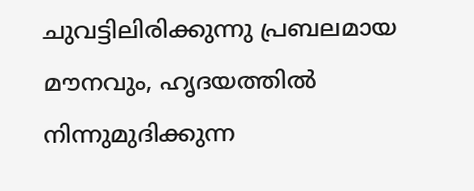ചുവട്ടിലിരിക്കുന്നു പ്രബലമായ മൗനവും, ഹൃദയത്തിൽ നിന്നുമുദിക്കുന്ന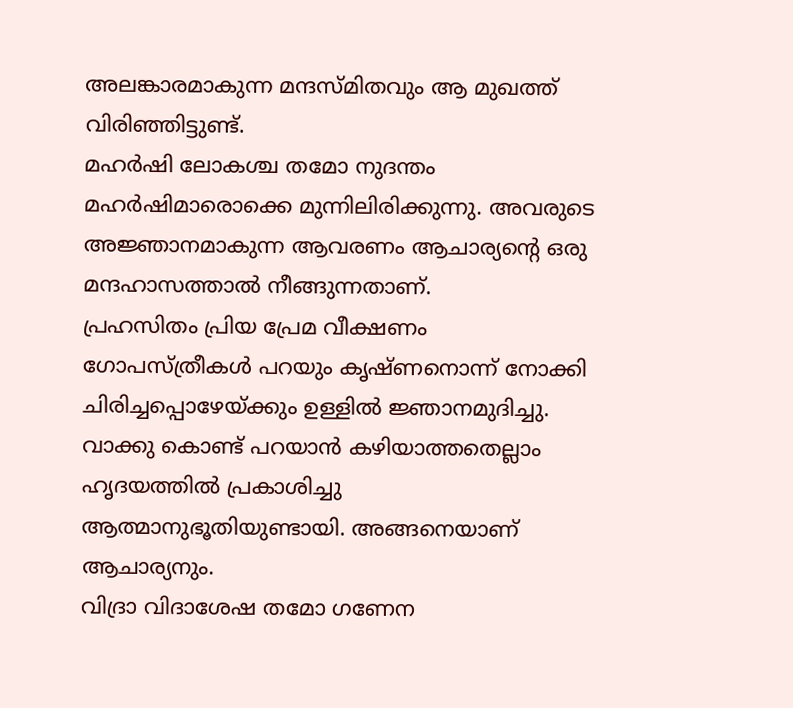അലങ്കാരമാകുന്ന മന്ദസ്മിതവും ആ മുഖത്ത് വിരിഞ്ഞിട്ടുണ്ട്.
മഹർഷി ലോകശ്ച തമോ നുദന്തം
മഹർഷിമാരൊക്കെ മുന്നിലിരിക്കുന്നു. അവരുടെ അജ്ഞാനമാകുന്ന ആവരണം ആചാര്യന്റെ ഒരു മന്ദഹാസത്താൽ നീങ്ങുന്നതാണ്.
പ്രഹസിതം പ്രിയ പ്രേമ വീക്ഷണം
ഗോപസ്ത്രീകൾ പറയും കൃഷ്ണനൊന്ന് നോക്കി ചിരിച്ചപ്പൊഴേയ്ക്കും ഉള്ളിൽ ജ്ഞാനമുദിച്ചു. വാക്കു കൊണ്ട് പറയാൻ കഴിയാത്തതെല്ലാം ഹൃദയത്തിൽ പ്രകാശിച്ചു ആത്മാനുഭൂതിയുണ്ടായി. അങ്ങനെയാണ് ആചാര്യനും.
വിദ്രാ വിദാശേഷ തമോ ഗണേന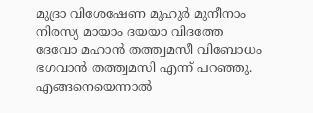മുദ്രാ വിശേഷേണ മുഹുർ മുനീനാം
നിരസ്യ മായാം ദയയാ വിദത്തേ
ദേവോ മഹാൻ തത്ത്വമസീ വിബോധം
ഭഗവാൻ തത്ത്വമസി എന്ന് പറഞ്ഞു. എങ്ങനെയെന്നാൽ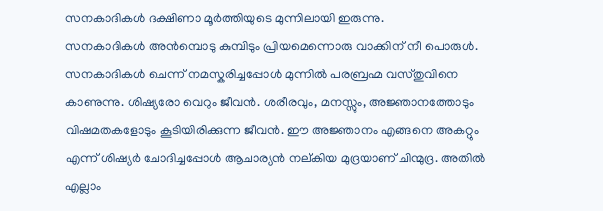സനകാദികൾ ദക്ഷിണാ മൂർത്തിയുടെ മുന്നിലായി ഇരുന്നു.
സനകാദികൾ അൻമ്പൊടു കുമ്പിടും പ്രിയമെന്നൊരു വാക്കിന് നീ പൊരുൾ.
സനകാദികൾ ചെന്ന് നമസ്കരിച്ചപ്പോൾ മുന്നിൽ പരബ്രഹ്മ വസ്തുവിനെ കാണുന്നു. ശിഷ്യരോ വെറും ജീവൻ. ശരീരവും, മനസ്സും, അജ്ഞാനത്തോടും വിഷമതകളോടും കൂടിയിരിക്കുന്ന ജീവൻ. ഈ അജ്ഞാനം എങ്ങനെ അകറ്റും എന്ന് ശിഷ്യർ ചോദിച്ചപ്പോൾ ആചാര്യൻ നല്കിയ മുദ്രയാണ് ചിന്മുദ്ര. അതിൽ എല്ലാം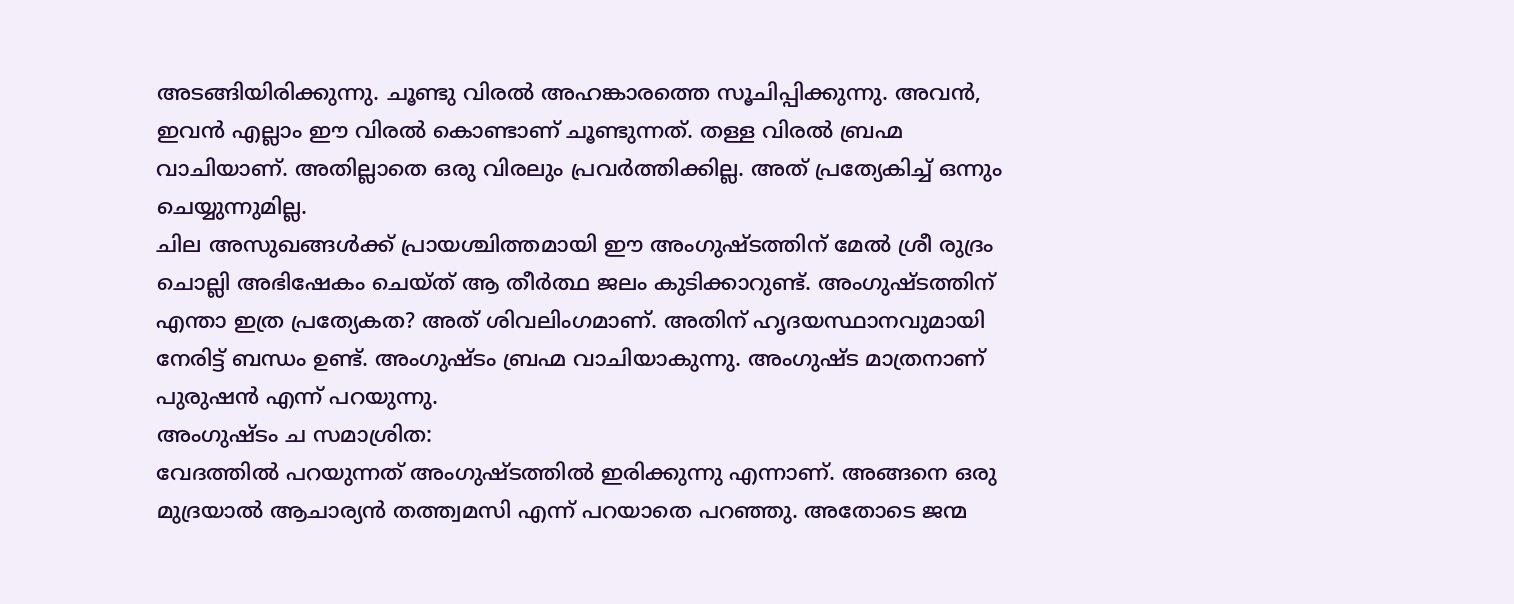അടങ്ങിയിരിക്കുന്നു. ചൂണ്ടു വിരൽ അഹങ്കാരത്തെ സൂചിപ്പിക്കുന്നു. അവൻ, ഇവൻ എല്ലാം ഈ വിരൽ കൊണ്ടാണ് ചൂണ്ടുന്നത്. തള്ള വിരൽ ബ്രഹ്മ വാചിയാണ്. അതില്ലാതെ ഒരു വിരലും പ്രവർത്തിക്കില്ല. അത് പ്രത്യേകിച്ച് ഒന്നും ചെയ്യുന്നുമില്ല.
ചില അസുഖങ്ങൾക്ക് പ്രായശ്ചിത്തമായി ഈ അംഗുഷ്ടത്തിന് മേൽ ശ്രീ രുദ്രം ചൊല്ലി അഭിഷേകം ചെയ്ത് ആ തീർത്ഥ ജലം കുടിക്കാറുണ്ട്. അംഗുഷ്ടത്തിന് എന്താ ഇത്ര പ്രത്യേകത? അത് ശിവലിംഗമാണ്. അതിന് ഹൃദയസ്ഥാനവുമായി നേരിട്ട് ബന്ധം ഉണ്ട്. അംഗുഷ്ടം ബ്രഹ്മ വാചിയാകുന്നു. അംഗുഷ്ട മാത്രനാണ് പുരുഷൻ എന്ന് പറയുന്നു.
അംഗുഷ്ടം ച സമാശ്രിത:
വേദത്തിൽ പറയുന്നത് അംഗുഷ്ടത്തിൽ ഇരിക്കുന്നു എന്നാണ്. അങ്ങനെ ഒരു മുദ്രയാൽ ആചാര്യൻ തത്ത്വമസി എന്ന് പറയാതെ പറഞ്ഞു. അതോടെ ജന്മ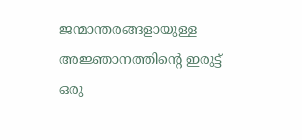ജന്മാന്തരങ്ങളായുള്ള അജ്ഞാനത്തിന്റെ ഇരുട്ട് ഒരു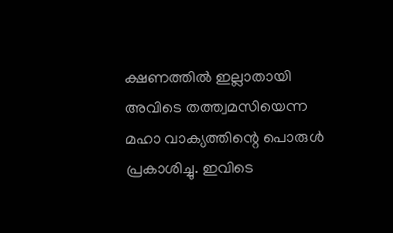ക്ഷണത്തിൽ ഇല്ലാതായി അവിടെ തത്ത്വമസിയെന്ന മഹാ വാക്യത്തിന്റെ പൊരുൾ പ്രകാശിച്ചു. ഇവിടെ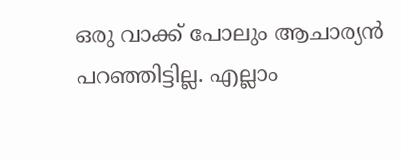ഒരു വാക്ക് പോലും ആചാര്യൻ പറഞ്ഞിട്ടില്ല. എല്ലാം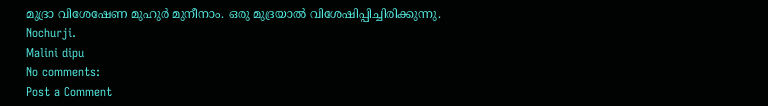മുദ്രാ വിശേഷേണ മുഹുർ മുനീനാം. ഒരു മുദ്രയാൽ വിശേഷിപ്പിച്ചിരിക്കുന്നു.
Nochurji.
Malini dipu
No comments:
Post a Comment